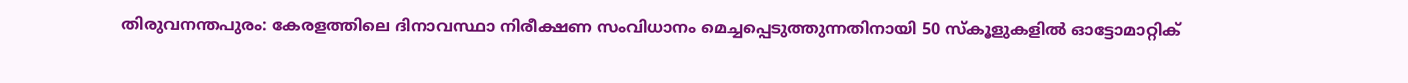തിരുവനന്തപുരം: കേരളത്തിലെ ദിനാവസ്ഥാ നിരീക്ഷണ സംവിധാനം മെച്ചപ്പെടുത്തുന്നതിനായി 50 സ്കൂളുകളിൽ ഓട്ടോമാറ്റിക്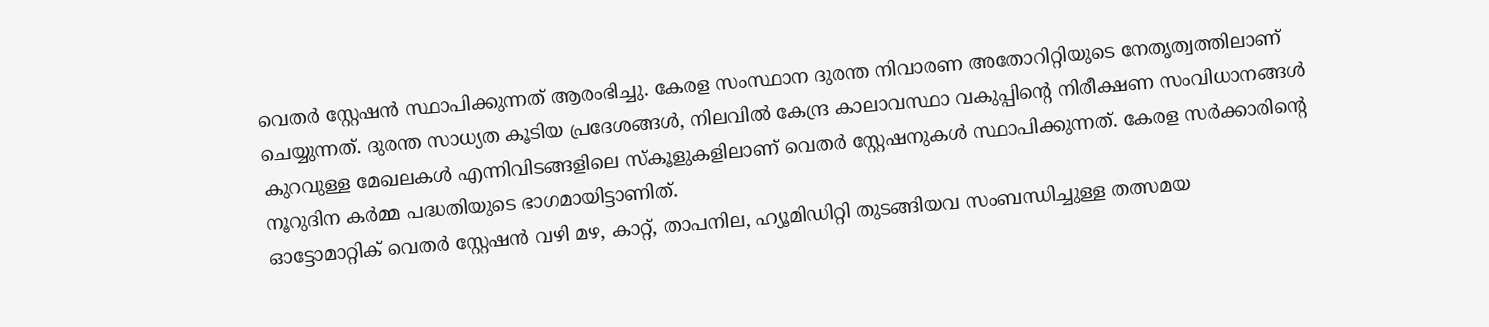വെതർ സ്റ്റേഷൻ സ്ഥാപിക്കുന്നത് ആരംഭിച്ചു. കേരള സംസ്ഥാന ദുരന്ത നിവാരണ അതോറിറ്റിയുടെ നേതൃത്വത്തിലാണ് ചെയ്യുന്നത്. ദുരന്ത സാധ്യത കൂടിയ പ്രദേശങ്ങൾ, നിലവിൽ കേന്ദ്ര കാലാവസ്ഥാ വകുപ്പിന്റെ നിരീക്ഷണ സംവിധാനങ്ങൾ കുറവുള്ള മേഖലകൾ എന്നിവിടങ്ങളിലെ സ്കൂളുകളിലാണ് വെതർ സ്റ്റേഷനുകൾ സ്ഥാപിക്കുന്നത്. കേരള സർക്കാരിന്റെ നൂറുദിന കർമ്മ പദ്ധതിയുടെ ഭാഗമായിട്ടാണിത്.
ഓട്ടോമാറ്റിക് വെതർ സ്റ്റേഷൻ വഴി മഴ, കാറ്റ്, താപനില, ഹ്യൂമിഡിറ്റി തുടങ്ങിയവ സംബന്ധിച്ചുള്ള തത്സമയ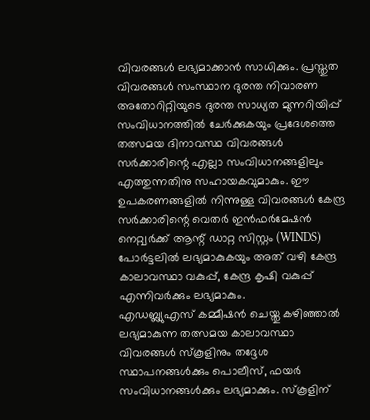വിവരങ്ങൾ ലഭ്യമാക്കാൻ സാധിക്കും. പ്രസ്തുത വിവരങ്ങൾ സംസ്ഥാന ദുരന്ത നിവാരണ അതോറിറ്റിയുടെ ദുരന്ത സാധ്യത മുന്നറിയിപ്പ് സംവിധാനത്തിൽ ചേർക്കുകയും പ്രദേശത്തെ തത്സമയ ദിനാവസ്ഥ വിവരങ്ങൾ സർക്കാരിന്റെ എല്ലാ സംവിധാനങ്ങളിലും എത്തുന്നതിനു സഹായകവുമാകും. ഈ ഉപകരണങ്ങളിൽ നിന്നുള്ള വിവരങ്ങൾ കേന്ദ്ര സർക്കാരിന്റെ വെതർ ഇൻഫർമേഷൻ നെറ്റ്വർക്ക് ആന്റ് ഡാറ്റ സിസ്റ്റം (WINDS) പോർട്ടലിൽ ലഭ്യമാകുകയും അത് വഴി കേന്ദ്ര കാലാവസ്ഥാ വകുപ്പ്, കേന്ദ്ര കൃഷി വകുപ്പ് എന്നിവർക്കും ലഭ്യമാകും.
എഡബ്ല്യുഎസ് കമ്മീഷൻ ചെയ്തു കഴിഞ്ഞാൽ ലഭ്യമാകുന്ന തത്സമയ കാലാവസ്ഥാ വിവരങ്ങൾ സ്കൂളിനും തദ്ദേശ സ്ഥാപനങ്ങൾക്കും പൊലീസ്, ഫയർ സംവിധാനങ്ങൾക്കും ലഭ്യമാക്കും. സ്കൂളിന്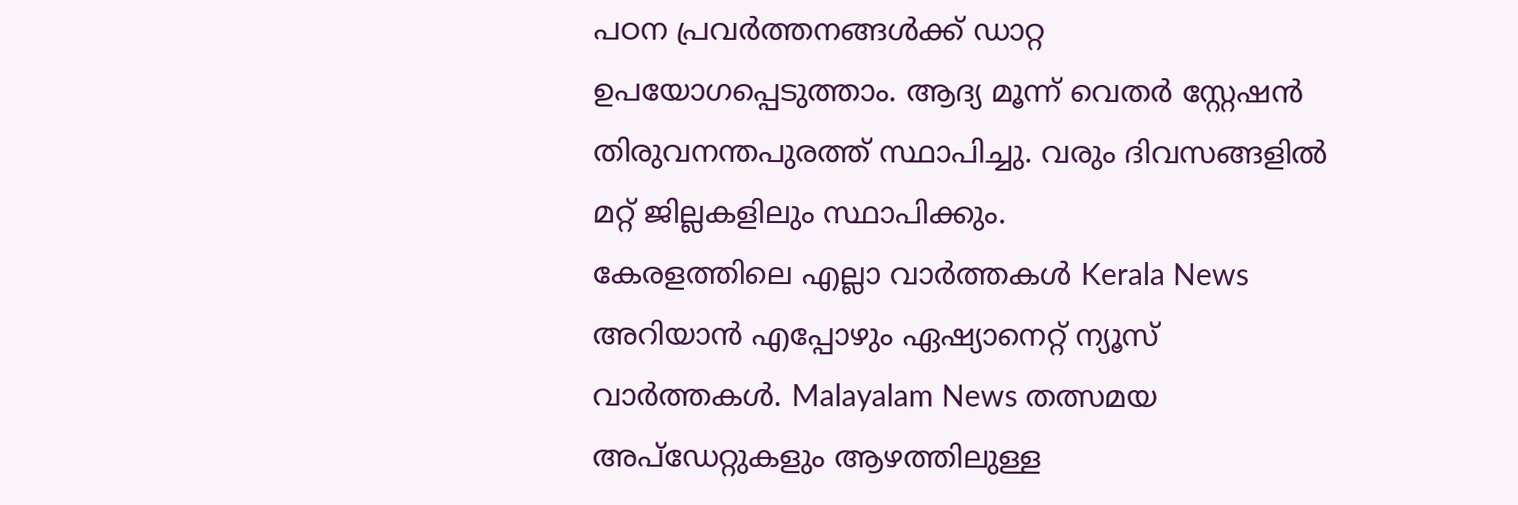പഠന പ്രവർത്തനങ്ങൾക്ക് ഡാറ്റ ഉപയോഗപ്പെടുത്താം. ആദ്യ മൂന്ന് വെതർ സ്റ്റേഷൻ തിരുവനന്തപുരത്ത് സ്ഥാപിച്ചു. വരും ദിവസങ്ങളിൽ മറ്റ് ജില്ലകളിലും സ്ഥാപിക്കും.
കേരളത്തിലെ എല്ലാ വാർത്തകൾ Kerala News അറിയാൻ എപ്പോഴും ഏഷ്യാനെറ്റ് ന്യൂസ് വാർത്തകൾ. Malayalam News തത്സമയ അപ്ഡേറ്റുകളും ആഴത്തിലുള്ള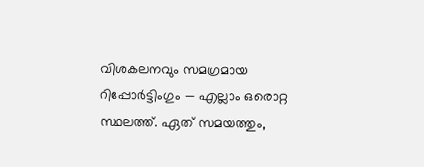വിശകലനവും സമഗ്രമായ റിപ്പോർട്ടിംഗും — എല്ലാം ഒരൊറ്റ സ്ഥലത്ത്. ഏത് സമയത്തും,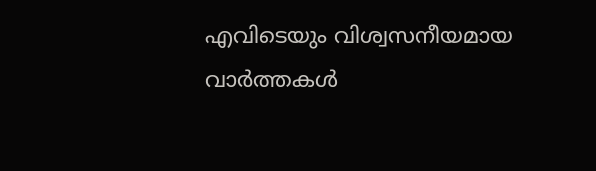എവിടെയും വിശ്വസനീയമായ വാർത്തകൾ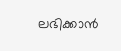ലഭിക്കാൻ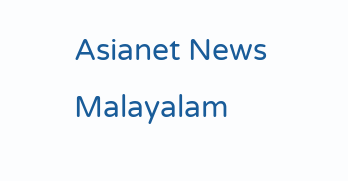Asianet News Malayalam